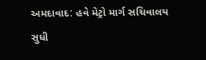અમદાવાદ: હવે મેટ્રો માર્ગ સચિવાલય સુધી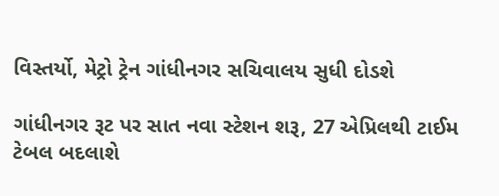વિસ્તર્યો, મેટ્રો ટ્રેન ગાંધીનગર સચિવાલય સુધી દોડશે

ગાંધીનગર રૂટ પર સાત નવા સ્ટેશન શરૂ, 27 એપ્રિલથી ટાઈમ ટેબલ બદલાશે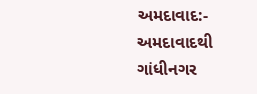અમદાવાદ:- અમદાવાદથી ગાંધીનગર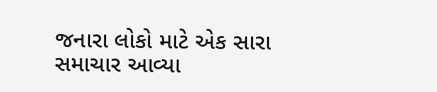જનારા લોકો માટે એક સારા સમાચાર આવ્યા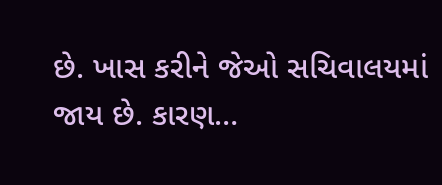છે. ખાસ કરીને જેઓ સચિવાલયમાં જાય છે. કારણ…